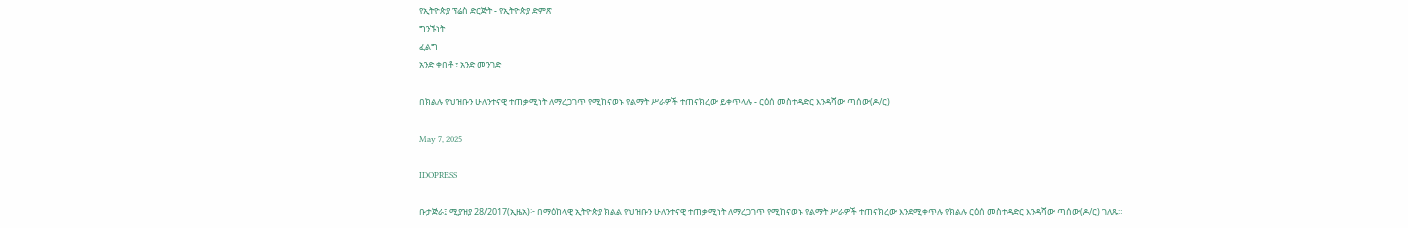የኢትዮጵያ ፕሬስ ድርጅት - የኢትዮጵያ ድምጽ
ግንኙነት
ፈልግ
አንድ ቀበቶ ፣ አንድ መንገድ

በክልሉ የህዝቡን ሁለንተናዊ ተጠቃሚነት ለማረጋገጥ የሚከናወኑ የልማት ሥራዎች ተጠናክረው ይቀጥላሉ - ርዕሰ መስተዳድር እንዳሻው ጣሰው(ዶ/ር)

May 7, 2025

IDOPRESS

ቡታጅራ፤ ሚያዝያ 28/2017(ኢዜአ)፦ በማዕከላዊ ኢትዮጵያ ክልል የህዝቡን ሁለንተናዊ ተጠቃሚነት ለማረጋገጥ የሚከናወኑ የልማት ሥራዎች ተጠናክረው እንደሚቀጥሉ የክልሉ ርዕሰ መስተዳድር እንዳሻው ጣሰው(ዶ/ር) ገለጹ።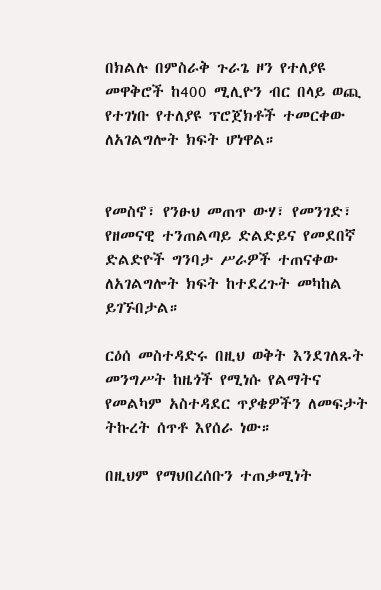በክልሉ በምስራቅ ጉራጌ ዞን የተለያዩ መዋቅሮች ከ400 ሚሊዮን ብር በላይ ወጪ የተገነቡ የተለያዩ ፕሮጀክቶች ተመርቀው ለአገልግሎት ክፍት ሆነዋል።


የመስኖ፣ የንፁህ መጠጥ ውሃ፣ የመንገድ፣ የዘመናዊ ተንጠልጣይ ድልድይና የመደበኛ ድልድዮች ግንባታ ሥራዎች ተጠናቀው ለአገልግሎት ክፍት ከተደረጉት መካከል ይገኙበታል።

ርዕሰ መስተዳድሩ በዚህ ወቅት እንደገለጹት መንግሥት ከዜጎች የሚነሱ የልማትና የመልካም አስተዳደር ጥያቄዎችን ለመፍታት ትኩረት ሰጥቶ እየሰራ ነው።

በዚህም የማህበረሰቡን ተጠቃሚነት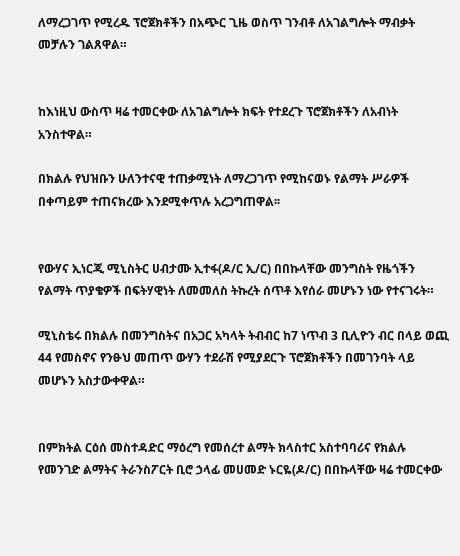ለማረጋገጥ የሚረዱ ፕሮጀክቶችን በአጭር ጊዜ ወስጥ ገንብቶ ለአገልግሎት ማብቃት መቻሉን ገልጸዋል።


ከእነዚህ ውስጥ ዛሬ ተመርቀው ለአገልግሎት ክፍት የተደረጉ ፕሮጀክቶችን ለአብነት አንስተዋል።

በክልሉ የህዝቡን ሁለንተናዊ ተጠቃሚነት ለማረጋገጥ የሚከናወኑ የልማት ሥራዎች በቀጣይም ተጠናክረው እንደሚቀጥሉ አረጋግጠዋል፡፡


የውሃና ኢነርጂ ሚኒስትር ሀብታሙ ኢተፋ(ዶ/ር ኢ/ር) በበኩላቸው መንግስት የዜጎችን የልማት ጥያቄዎች በፍትሃዊነት ለመመለስ ትኩረት ሰጥቶ እየሰራ መሆኑን ነው የተናገሩት።

ሚኒስቴሩ በክልሉ በመንግስትና በአጋር አካላት ትብብር ከ7 ነጥብ 3 ቢሊዮን ብር በላይ ወጪ 44 የመስኖና የንፁህ መጠጥ ውሃን ተደራሽ የሚያደርጉ ፕሮጀክቶችን በመገንባት ላይ መሆኑን አስታውቀዋል።


በምክትል ርዕሰ መስተዳድር ማዕረግ የመሰረተ ልማት ክላስተር አስተባባሪና የክልሉ የመንገድ ልማትና ትራንስፖርት ቢሮ ኃላፊ መሀመድ ኑርዬ(ዶ/ር) በበኩላቸው ዛሬ ተመርቀው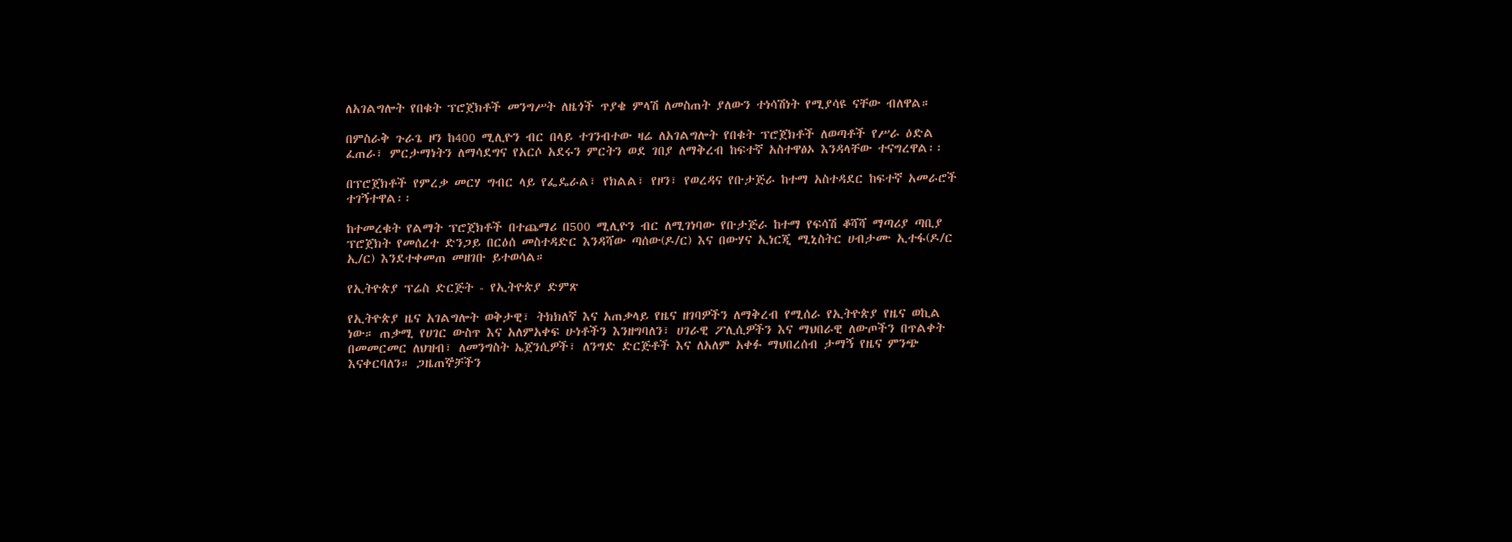ለአገልግሎት የበቁት ፕሮጀክቶች መንግሥት ለዜጎች ጥያቄ ምላሽ ለመስጠት ያለውን ተነሳሽነት የሚያሳዩ ናቸው ብለዋል።

በምስራቅ ጉራጌ ዞን ከ400 ሚሊዮን ብር በላይ ተገንብተው ዛሬ ለአገልግሎት የበቁት ፕሮጀክቶች ለወጣቶች የሥራ ዕድል ፈጠራ፣ ምርታማነትን ለማሳደግና የአርሶ አደሩን ምርትን ወደ ገበያ ለማቅረብ ከፍተኛ አስተዋፅኦ እንዳላቸው ተናግረዋል፡፡

በፕሮጀክቶች የምረቃ መርሃ ግብር ላይ የፌዴራል፣ የክልል፣ የዞን፣ የወረዳና የቡታጅራ ከተማ አስተዳደር ከፍተኛ አመራሮች ተገኝተዋል፡፡

ከተመረቁት የልማት ፕሮጀክቶች በተጨማሪ በ500 ሚሊዮን ብር ለሚገነባው የቡታጅራ ከተማ የፍሳሽ ቆሻሻ ማጣሪያ ጣቢያ ፕሮጀክት የመሰረተ ድንጋይ በርዕሰ መስተዳድር እንዳሻው ጣሰው(ዶ/ር) እና በውሃና ኢነርጂ ሚኒስትር ሀብታሙ ኢተፋ(ዶ/ር ኢ/ር) እንደተቀመጠ መዘገቡ ይተወሳል።

የኢትዮጵያ ፕሬስ ድርጅት - የኢትዮጵያ ድምጽ

የኢትዮጵያ ዜና አገልግሎት ወቅታዊ፣ ትክክለኛ እና አጠቃላይ የዜና ዘገባዎችን ለማቅረብ የሚሰራ የኢትዮጵያ የዜና ወኪል ነው። ጠቃሚ የሀገር ውስጥ እና አለምአቀፍ ሁነቶችን እንዘግባለን፣ ሀገራዊ ፖሊሲዎችን እና ማህበራዊ ለውጦችን በጥልቀት በመመርመር ለህዝብ፣ ለመንግስት ኤጀንሲዎች፣ ለንግድ ድርጅቶች እና ለአለም አቀፉ ማህበረሰብ ታማኝ የዜና ምንጭ እናቀርባለን። ጋዜጠኞቻችን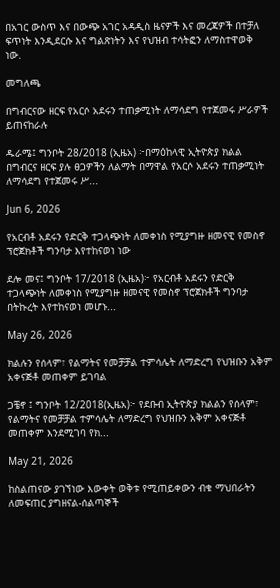በአገር ውስጥ እና በውጭ አገር አዳዲስ ዜናዎች እና መረጃዎች በተቻለ ፍጥነት እንዲደርሱ እና ግልጽነትን እና የህዝብ ተሳትፎን ለማስተዋወቅ ነው.

መግለጫ

በግብርናው ዘርፍ የአርሶ አደሩን ተጠቃሚነት ለማሳደግ የተጀመሩ ሥራዎች ይጠናከራሉ

ዱራሜ፤ ግንቦት 28/2018 (ኢዜአ) ፦በማዕከላዊ ኢትዮጵያ ክልል በግብርና ዘርፍ ያሉ ፀጋዎችን ለልማት በማዋል የአርሶ አደሩን ተጠቃሚነት ለማሳደግ የተጀመሩ ሥ...

Jun 6, 2026

የአርብቶ አደሩን የድርቅ ተጋላጭነት ለመቀነስ የሚያግዙ ዘመናዊ የመስኖ ፕሮጀክቶች ግንባታ እየተከናወነ ነው

ደሎ መና፤ ግንቦት 17/2018 (ኢዜአ)፦ የአርብቶ አደሩን የድርቅ ተጋላጭነት ለመቀነስ የሚያግዙ ዘመናዊ የመስኖ ፕሮጀክቶች ግንባታ በትኩረት እየተከናወነ መሆኑ...

May 26, 2026

ክልሉን የሰላም፣ የልማትና የመቻቻል ተምሳሌት ለማድረግ የህዝቡን አቅም አቀናጅቶ መጠቀም ይገባል

ጋቼኖ ፤ ግንቦት 12/2018(ኢዜአ)፦ የደቡብ ኢትዮጵያ ክልልን የሰላም፣ የልማትና የመቻቻል ተምሳሌት ለማድረግ የህዝቡን አቅም አቀናጅቶ መጠቀም እንደሚገባ የክ...

May 21, 2026

ከስልጠናው ያገኘነው እውቀት ወቅቱ የሚጠይቀውን ብቁ ማህበራትን ለመፍጠር ያግዘናል-ሰልጣኞች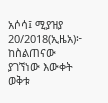አሶሳ፤ ሚያዝያ 20/2018(ኢዜአ)፦ ከስልጠናው ያገኘነው እውቀት ወቅቱ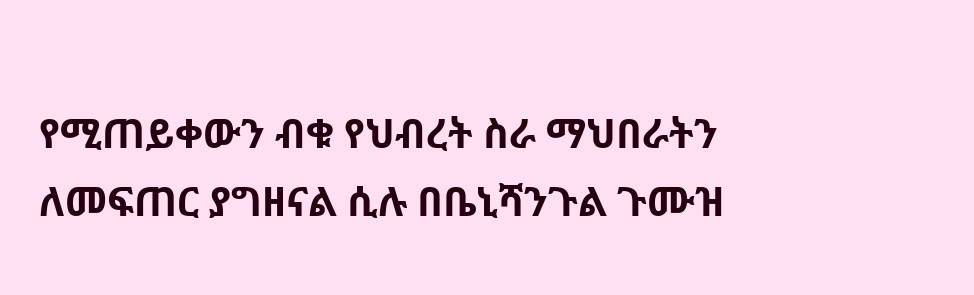የሚጠይቀውን ብቁ የህብረት ስራ ማህበራትን ለመፍጠር ያግዘናል ሲሉ በቤኒሻንጉል ጉሙዝ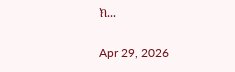ክ...

Apr 29, 2026